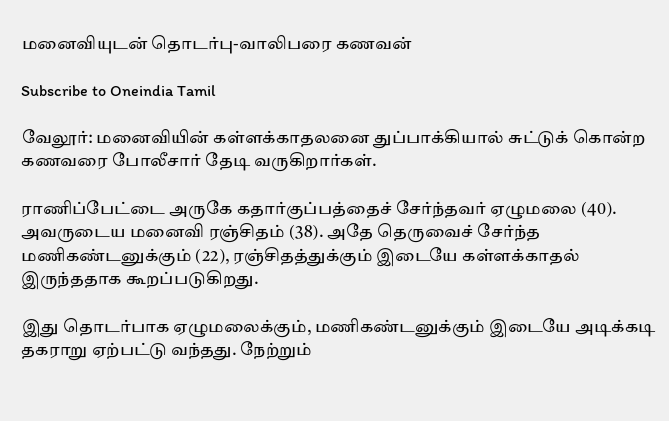மனைவியுடன் தொடர்பு-வாலிபரை கணவன்

Subscribe to Oneindia Tamil

வேலூர்: மனைவியின் கள்ளக்காதலனை துப்பாக்கியால் சுட்டுக் கொன்ற கணவரை போலீசார் தேடி வருகிறார்கள்.

ராணிப்பேட்டை அருகே கதார்குப்பத்தைச் சேர்ந்தவர் ஏழுமலை (40). அவருடைய மனைவி ரஞ்சிதம் (38). அதே தெருவைச் சேர்ந்த மணிகண்டனுக்கும் (22), ரஞ்சிதத்துக்கும் இடையே கள்ளக்காதல் இருந்ததாக கூறப்படுகிறது.

இது தொடர்பாக ஏழுமலைக்கும், மணிகண்டனுக்கும் இடையே அடிக்கடி தகராறு ஏற்பட்டு வந்தது. நேற்றும்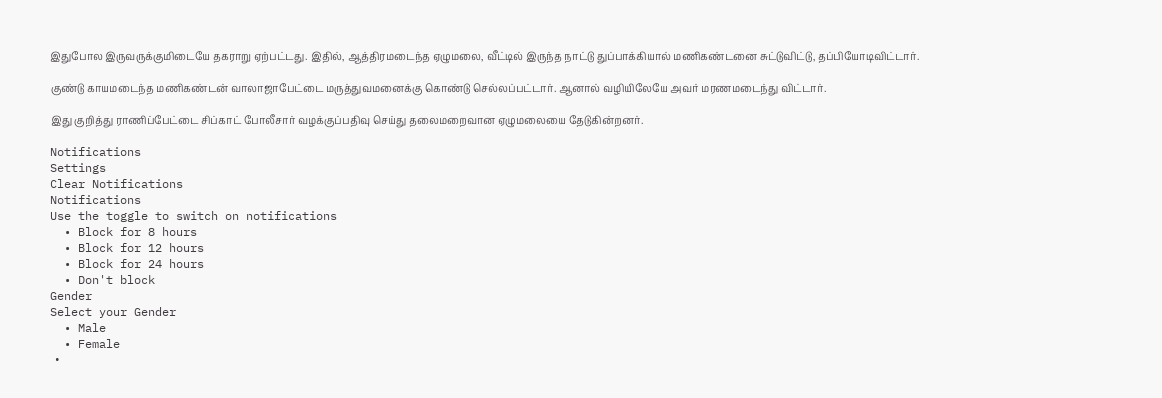இதுபோல இருவருக்குமிடையே தகராறு ஏற்பட்டது. இதில், ஆத்திரமடைந்த ஏழுமலை, வீட்டில் இருந்த நாட்டு துப்பாக்கியால் மணிகண்டனை சுட்டுவிட்டு, தப்பியோடிவிட்டார்.

குண்டு காயமடைந்த மணிகண்டன் வாலாஜாபேட்டை மருத்துவமனைக்கு கொண்டு செல்லப்பட்டார். ஆனால் வழியிலேயே அவர் மரணமடைந்து விட்டார்.

இது குறித்து ராணிப்பேட்டை சிப்காட் போலீசார் வழக்குப்பதிவு செய்து தலைமறைவான ஏழுமலையை தேடுகின்றனர்.

Notifications
Settings
Clear Notifications
Notifications
Use the toggle to switch on notifications
  • Block for 8 hours
  • Block for 12 hours
  • Block for 24 hours
  • Don't block
Gender
Select your Gender
  • Male
  • Female
  •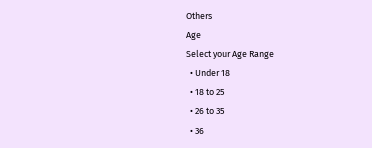Others
Age
Select your Age Range
  • Under 18
  • 18 to 25
  • 26 to 35
  • 36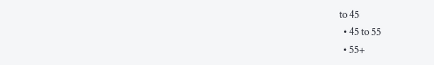to 45
  • 45 to 55
  • 55+